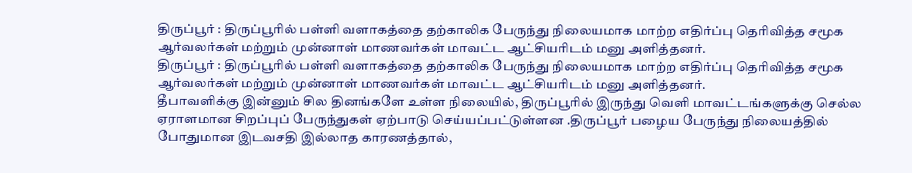திருப்பூர் : திருப்பூரில் பள்ளி வளாகத்தை தற்காலிக பேருந்து நிலையமாக மாற்ற எதிர்ப்பு தெரிவித்த சமூக ஆர்வலர்கள் மற்றும் முன்னாள் மாணவர்கள் மாவட்ட ஆட்சியரிடம் மனு அளித்தனர்.
திருப்பூர் : திருப்பூரில் பள்ளி வளாகத்தை தற்காலிக பேருந்து நிலையமாக மாற்ற எதிர்ப்பு தெரிவித்த சமூக ஆர்வலர்கள் மற்றும் முன்னாள் மாணவர்கள் மாவட்ட ஆட்சியரிடம் மனு அளித்தனர்.
தீபாவளிக்கு இன்னும் சில தினங்களே உள்ள நிலையில், திருப்பூரில் இருந்து வெளி மாவட்டங்களுக்கு செல்ல ஏராளமான சிறப்புப் பேருந்துகள் ஏற்பாடு செய்யப்பட்டுள்ளன .திருப்பூர் பழைய பேருந்து நிலையத்தில் போதுமான இடவசதி இல்லாத காரணத்தால்,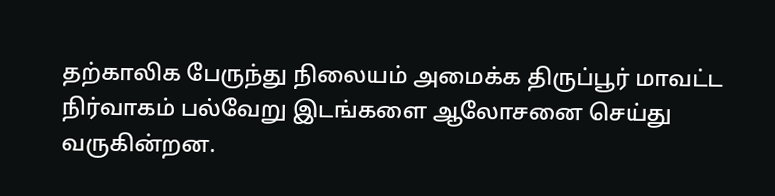தற்காலிக பேருந்து நிலையம் அமைக்க திருப்பூர் மாவட்ட நிர்வாகம் பல்வேறு இடங்களை ஆலோசனை செய்து வருகின்றன.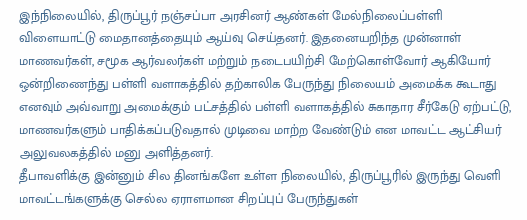இந்நிலையில், திருப்பூர் நஞ்சப்பா அரசினர் ஆண்கள் மேல்நிலைப்பள்ளி விளையாட்டு மைதானத்தையும் ஆய்வு செய்தனர். இதனையறிந்த முன்னாள் மாணவர்கள், சமூக ஆர்வலர்கள் மற்றும் நடைபயிற்சி மேற்கொள்வோர் ஆகியோர் ஒன்றிணைந்து பள்ளி வளாகத்தில் தற்காலிக பேருந்து நிலையம் அமைக்க கூடாது எனவும் அவ்வாறு அமைக்கும் பட்சத்தில் பள்ளி வளாகத்தில் சுகாதார சீர்கேடு ஏற்பட்டு, மாணவர்களும் பாதிக்கப்படுவதால் முடிவை மாற்ற வேண்டும் என மாவட்ட ஆட்சியர் அலுவலகத்தில் மனு அளித்தனர்.
தீபாவளிக்கு இன்னும் சில தினங்களே உள்ள நிலையில், திருப்பூரில் இருந்து வெளி மாவட்டங்களுக்கு செல்ல ஏராளமான சிறப்புப் பேருந்துகள்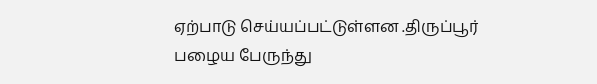ஏற்பாடு செய்யப்பட்டுள்ளன .திருப்பூர் பழைய பேருந்து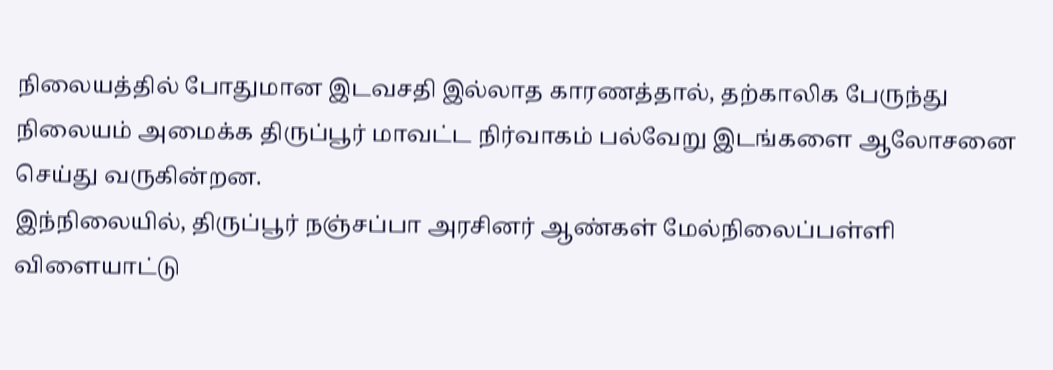நிலையத்தில் போதுமான இடவசதி இல்லாத காரணத்தால், தற்காலிக பேருந்து நிலையம் அமைக்க திருப்பூர் மாவட்ட நிர்வாகம் பல்வேறு இடங்களை ஆலோசனை செய்து வருகின்றன.
இந்நிலையில், திருப்பூர் நஞ்சப்பா அரசினர் ஆண்கள் மேல்நிலைப்பள்ளி விளையாட்டு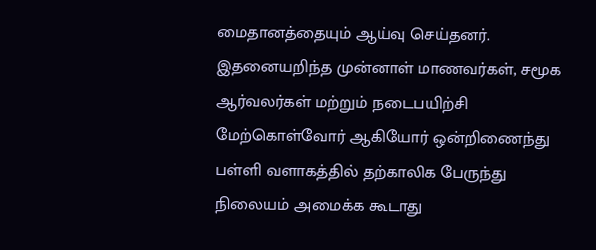மைதானத்தையும் ஆய்வு செய்தனர். இதனையறிந்த முன்னாள் மாணவர்கள், சமூக ஆர்வலர்கள் மற்றும் நடைபயிற்சி மேற்கொள்வோர் ஆகியோர் ஒன்றிணைந்து பள்ளி வளாகத்தில் தற்காலிக பேருந்து நிலையம் அமைக்க கூடாது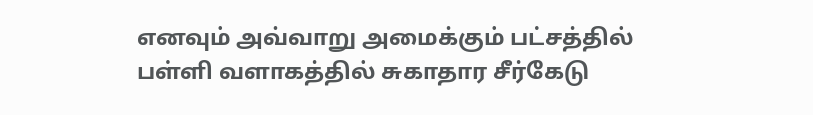எனவும் அவ்வாறு அமைக்கும் பட்சத்தில் பள்ளி வளாகத்தில் சுகாதார சீர்கேடு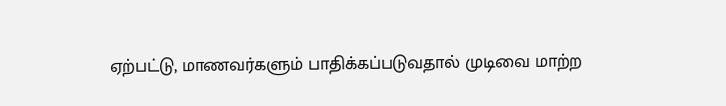ஏற்பட்டு, மாணவர்களும் பாதிக்கப்படுவதால் முடிவை மாற்ற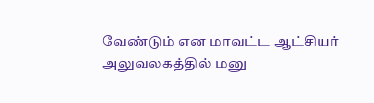வேண்டும் என மாவட்ட ஆட்சியர் அலுவலகத்தில் மனு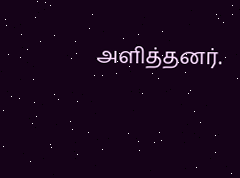அளித்தனர்.